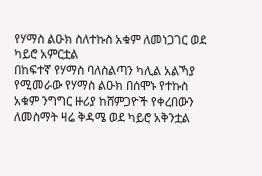የሃማስ ልዑክ ስለተኩስ አቁም ለመነጋገር ወደ ካይሮ አምርቷል
በከፍተኛ የሃማስ ባለስልጣን ካሊል አልኻያ የሚመራው የሃማስ ልዑክ በሰሞኑ የተኩስ አቁም ንግግር ዙሪያ ከሸምጋዮች የቀረበውን ለመስማት ዛሬ ቅዳሜ ወደ ካይሮ አቅንቷል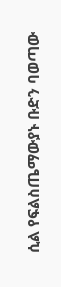ሲል የፍልስጤማውያኑ ቡድን ባወጣው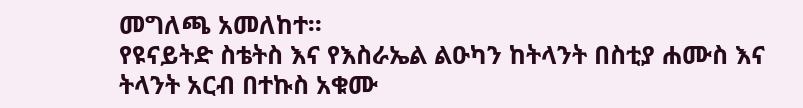መግለጫ አመለከተ፡፡
የዩናይትድ ስቴትስ እና የእስራኤል ልዑካን ከትላንት በስቲያ ሐሙስ እና ትላንት አርብ በተኩስ አቁሙ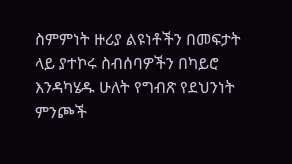ስምምነት ዙሪያ ልዩነቶችን በመፍታት ላይ ያተኮሩ ስብሰባዎችን በካይሮ እንዳካሄዱ ሁለት የግብጽ የደህንነት ምንጮች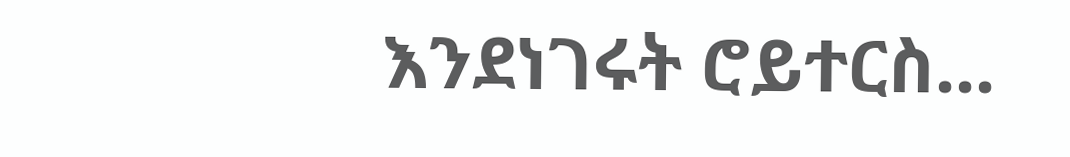እንደነገሩት ሮይተርስ...